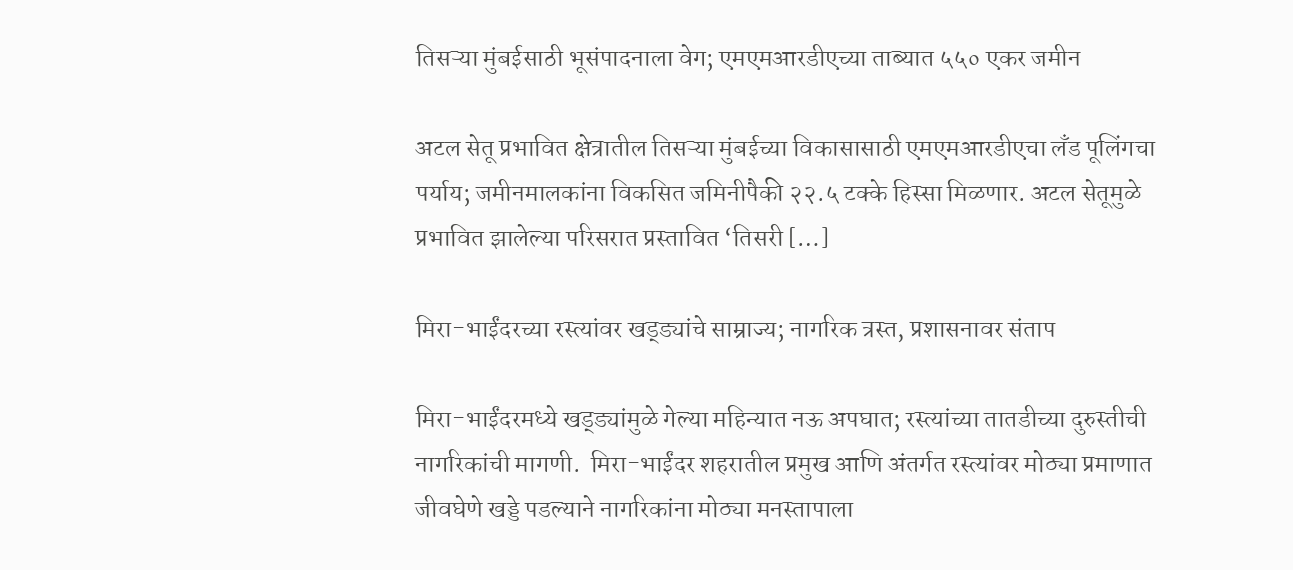तिसऱ्या मुंबईसाठी भूसंपादनाला वेग; एमएमआरडीएच्या ताब्यात ५५० एकर जमीन

अटल सेतू प्रभावित क्षेत्रातील तिसऱ्या मुंबईच्या विकासासाठी एमएमआरडीएचा लँड पूलिंगचा पर्याय; जमीनमालकांना विकसित जमिनीपैकी २२.५ टक्के हिस्सा मिळणार. अटल सेतूमुळे प्रभावित झालेल्या परिसरात प्रस्तावित ‘तिसरी […]

मिरा-भाईंदरच्या रस्त्यांवर खड्ड्यांचे साम्राज्य; नागरिक त्रस्त, प्रशासनावर संताप

मिरा-भाईंदरमध्ये खड्ड्यांमुळे गेल्या महिन्यात नऊ अपघात; रस्त्यांच्या तातडीच्या दुरुस्तीची नागरिकांची मागणी.  मिरा-भाईंदर शहरातील प्रमुख आणि अंतर्गत रस्त्यांवर मोठ्या प्रमाणात जीवघेणे खड्डे पडल्याने नागरिकांना मोठ्या मनस्तापाला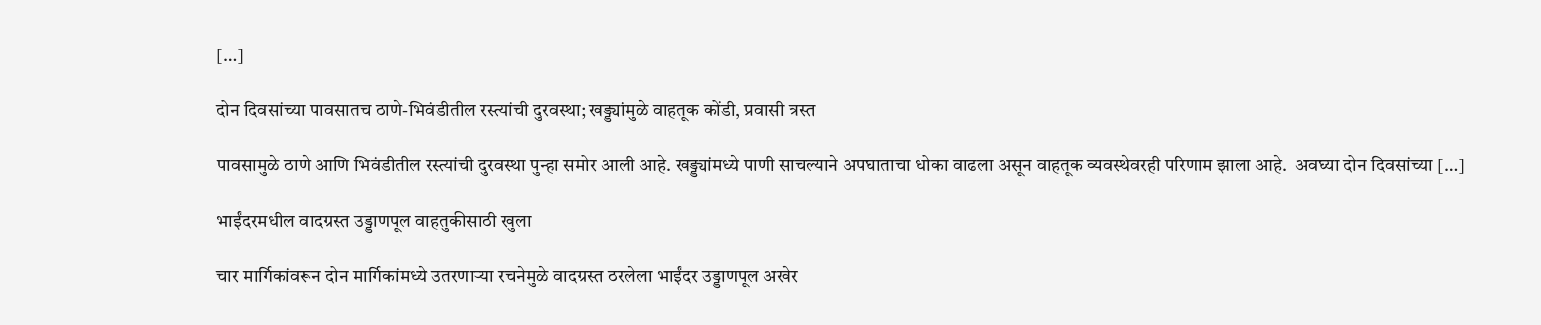[…]

दोन दिवसांच्या पावसातच ठाणे-भिवंडीतील रस्त्यांची दुरवस्था; खड्ड्यांमुळे वाहतूक कोंडी, प्रवासी त्रस्त

पावसामुळे ठाणे आणि भिवंडीतील रस्त्यांची दुरवस्था पुन्हा समोर आली आहे. खड्ड्यांमध्ये पाणी साचल्याने अपघाताचा धोका वाढला असून वाहतूक व्यवस्थेवरही परिणाम झाला आहे.  अवघ्या दोन दिवसांच्या […]

भाईंदरमधील वादग्रस्त उड्डाणपूल वाहतुकीसाठी खुला

चार मार्गिकांवरून दोन मार्गिकांमध्ये उतरणाऱ्या रचनेमुळे वादग्रस्त ठरलेला भाईंदर उड्डाणपूल अखेर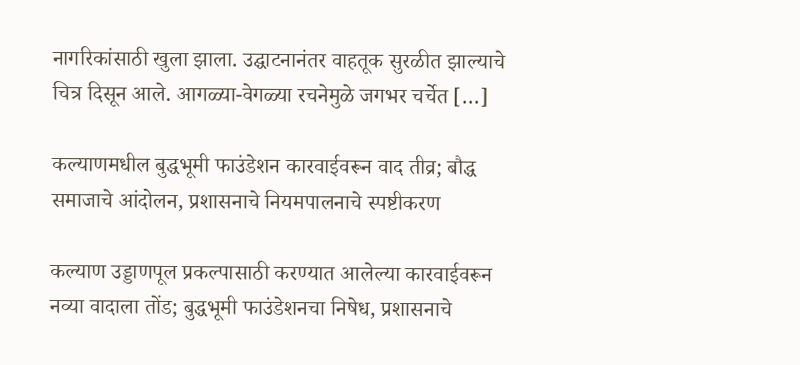नागरिकांसाठी खुला झाला. उद्घाटनानंतर वाहतूक सुरळीत झाल्याचे चित्र दिसून आले. आगळ्या-वेगळ्या रचनेमुळे जगभर चर्चेत […]

कल्याणमधील बुद्धभूमी फाउंडेशन कारवाईवरून वाद तीव्र; बौद्ध समाजाचे आंदोलन, प्रशासनाचे नियमपालनाचे स्पष्टीकरण

कल्याण उड्डाणपूल प्रकल्पासाठी करण्यात आलेल्या कारवाईवरून नव्या वादाला तोंड; बुद्धभूमी फाउंडेशनचा निषेध, प्रशासनाचे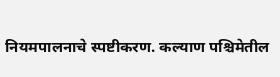नियमपालनाचे स्पष्टीकरण. कल्याण पश्चिमेतील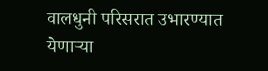वालधुनी परिसरात उभारण्यात येणाऱ्या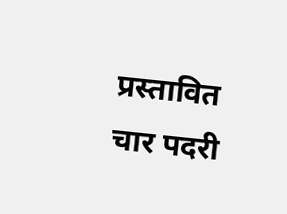प्रस्तावित चार पदरी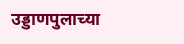उड्डाणपुलाच्या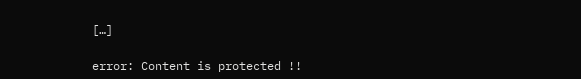[…]

error: Content is protected !!